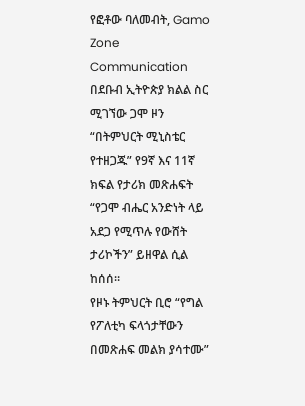የፎቶው ባለመብት, Gamo Zone Communication
በደቡብ ኢትዮጵያ ክልል ስር ሚገኘው ጋሞ ዞን “በትምህርት ሚኒስቴር የተዘጋጁ” የ9ኛ እና 11ኛ ክፍል የታሪክ መጽሐፍት “የጋሞ ብሔር አንድነት ላይ አደጋ የሚጥሉ የውሸት ታሪኮችን” ይዘዋል ሲል ከሰሰ።
የዞኑ ትምህርት ቢሮ “የግል የፖለቲካ ፍላጎታቸውን በመጽሐፍ መልክ ያሳተሙ”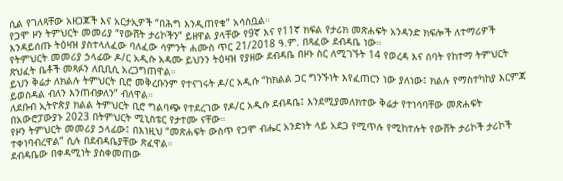ሲል የገለጻቸው አዘጋጆች እና አርታኢዎች “በሕግ እንዲጠየቁ” አሳስቧል።
የጋሞ ዞን ትምህርት መመሪያ “የውሸት ታሪኮችን” ይዘዋል ያላቸው የ9ኛ እና የ11ኛ ክፍል የታሪክ መጽሐፍት አንዳንድ ክፍሎች ለተማሪዎች እንዳይሰጡ ትዕዛዝ ያስተላለፈው ባለፈው ሳምንት ሐሙስ ጥር 21/2018 ዓ.ም. በጻፈው ደብዳቤ ነው።
የትምህርት መመሪያ ኃላፊው ዶ/ር አዲሱ አዳሙ ይህንን ትዕዛዝ የያዘው ደብዳቤ በዞኑ ስር ለሚገኙት 14 የወረዳ እና ሰባት የከተማ ትምህርት ጽህፈት ቤቶች መጻፉን ለቢቢሲ አረጋግጠዋል።
ይህን ቅሬታ ለክልሉ ትምህርት ቢሮ መቅረቡንም የተናገሩት ዶ/ር አዲሱ “ከክልል ጋር ግንኙነት እየፈጠርን ነው ያለነው፤ ክልሉ የማስተካከያ እርምጃ ይወስዳል ብለን እንጠብቃለን” ብለዋል።
ለደቡብ ኢትዮጵያ ክልል ትምህርት ቢሮ ግልባጭ የተደረገው የዶ/ር አዲሱ ደብዳቤ፤ እንደሚያመለክተው ቅሬታ የተነሳባቸው መጽሐፍት በአውሮፓውያኑ 2023 በትምህርት ሚኒስቴር የታተሙ ናቸው።
የዞን ትምህርት መመሪያ ኃላፊው፤ በእነዚህ “መጽሐፍት ውስጥ የጋሞ ብሔር አንድነት ላይ አደጋ የሚጥሉ የሚከተሉት የውሸት ታሪኮች ታሪኮች ተቀነባብረዋል” ሲሉ በደብዳቤያቸው ጽፈዋል።
ደብዳቤው በቀዳሚነት ያስቀመጠው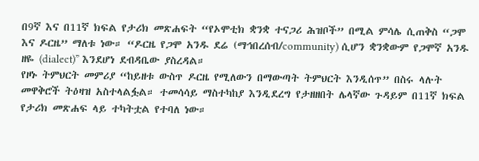በ9ኛ እና በ11ኛ ክፍል የታሪክ መጽሐፍት “የኦሞቲክ ቋንቋ ተናጋሪ ሕዝቦች” በሚል ምሳሌ ሲጠቅስ “ጋሞ እና ዶርዜ” ማለቱ ነው። “ዶርዜ የጋሞ አንዱ ደሬ (ማኅበረሰብ/community) ሲሆን ቋንቋውም የጋሞኛ አንዱ ዘዬ (dialect)” እንደሆነ ደብዳቤው ያስረዳል።
የዞኑ ትምህርት መምሪያ “ከይዘቱ ውስጥ ዶርዜ የሚለውን በማውጣት ትምህርት እንዲሰጥ” በስሩ ላሉት መዋቅሮች ትዕዛዝ አስተላልፏል። ተመሳሳይ ማስተካከያ እንዲደረግ የታዘዘበት ሌላኛው ጉዳይም በ11ኛ ክፍል የታሪክ መጽሐፍ ላይ ተካትቷል የተባለ ነው።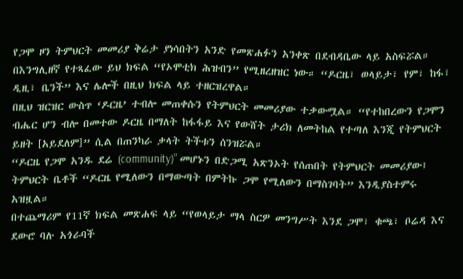የጋሞ ዞን ትምህርት መመሪያ ቅሬታ ያነሳበትን አንድ የመጽሐፉን አንቀጽ በደብዳቤው ላይ አስፍሯል። በእንግሊዘኛ የተጻፈው ይህ ክፍል “የኦሞቲክ ሕዝብን” የሚዘረዘዝር ነው። “ዶርዜ፣ ወላይታ፣ የም፣ ከፋ፣ ዲዚ፣ ቤንች” እና ሌሎች በዚህ ክፍል ላይ ተዘርዝረዋል።
በዚህ ዝርዝር ውስጥ ‘ዶርዜ’ ተብሎ መጠቀሱን የትምህርት መመሪያው ተቃውሟል። “የተከበረውን የጋሞን ብሔር ሆን ብሎ በመተው ዶርዜ በማለት ከፋፋይ እና የውሸት ታሪክ ለመትከል የተጣለ እንጂ የትምህርት ይዘት [አይደለም]” ሲል በጠንካራ ቃላት ትችቱን ሰንዝሯል።
“ዶርዜ የጋሞ አንዱ ደሬ (community)” መሆኑን በድጋሚ አጽንኦት የሰጠበት የትምህርት መመሪያው፤ ትምህርት ቤቶች “ዶርዜ የሚለውን በማውጣት በምትኩ ጋሞ የሚለውን በማስገባት” እንዲያስተምሩ አዝዟል።
በተጨማሪም የ11ኛ ክፍል መጽሐፍ ላይ “የወላይታ ማላ ስርዎ መንግሥት እንደ ጋሞ፣ ቁጫ፣ ቦሬዳ እና ደውሮ ባሉ አጎራባች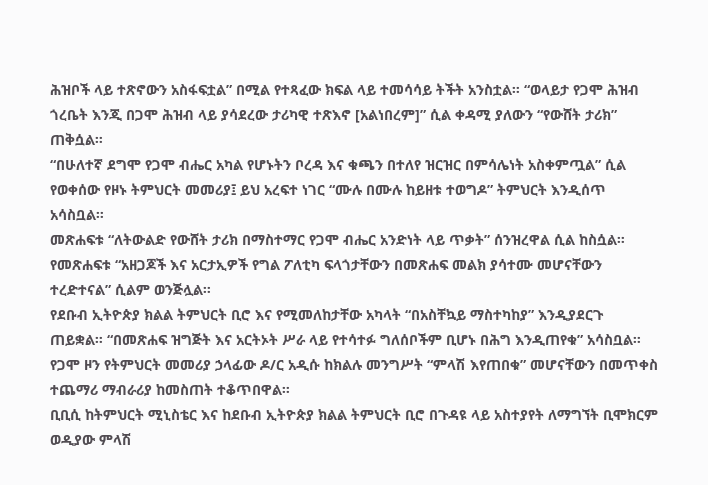ሕዝቦች ላይ ተጽኖውን አስፋፍቷል” በሚል የተጻፈው ክፍል ላይ ተመሳሳይ ትችት አንስቷል። “ወላይታ የጋሞ ሕዝብ ጎረቤት እንጂ በጋሞ ሕዝብ ላይ ያሳደረው ታሪካዊ ተጽእኖ [አልነበረም]” ሲል ቀዳሚ ያለውን “የውሸት ታሪክ” ጠቅሷል።
“በሁለተኛ ደግሞ የጋሞ ብሔር አካል የሆኑትን ቦረዳ እና ቁጫን በተለየ ዝርዝር በምሳሌነት አስቀምጧል” ሲል የወቀሰው የዞኑ ትምህርት መመሪያ፤ ይህ አረፍተ ነገር “ሙሉ በሙሉ ከይዘቱ ተወግዶ” ትምህርት እንዲሰጥ አሳስቧል።
መጽሐፍቱ “ለትውልድ የውሸት ታሪክ በማስተማር የጋሞ ብሔር አንድነት ላይ ጥቃት” ሰንዝረዋል ሲል ከስሷል። የመጽሐፍቱ “አዘጋጆች እና አርታኢዎች የግል ፖለቲካ ፍላጎታቸውን በመጽሐፍ መልክ ያሳተሙ መሆናቸውን ተረድተናል” ሲልም ወንጅሏል።
የደቡብ ኢትዮጵያ ክልል ትምህርት ቢሮ እና የሚመለከታቸው አካላት “በአስቸኳይ ማስተካከያ” እንዲያደርጉ ጠይቋል። “በመጽሐፍ ዝግጅት እና አርትኦት ሥራ ላይ የተሳተፉ ግለሰቦችም ቢሆኑ በሕግ እንዲጠየቁ” አሳስቧል።
የጋሞ ዞን የትምህርት መመሪያ ኃላፊው ዶ/ር አዲሱ ከክልሉ መንግሥት “ምላሽ እየጠበቁ” መሆናቸውን በመጥቀስ ተጨማሪ ማብራሪያ ከመስጠት ተቆጥበዋል።
ቢቢሲ ከትምህርት ሚኒስቴር እና ከደቡብ ኢትዮጵያ ክልል ትምህርት ቢሮ በጉዳዩ ላይ አስተያየት ለማግኘት ቢሞክርም ወዲያው ምላሽ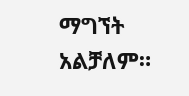ማግኘት አልቻለም።